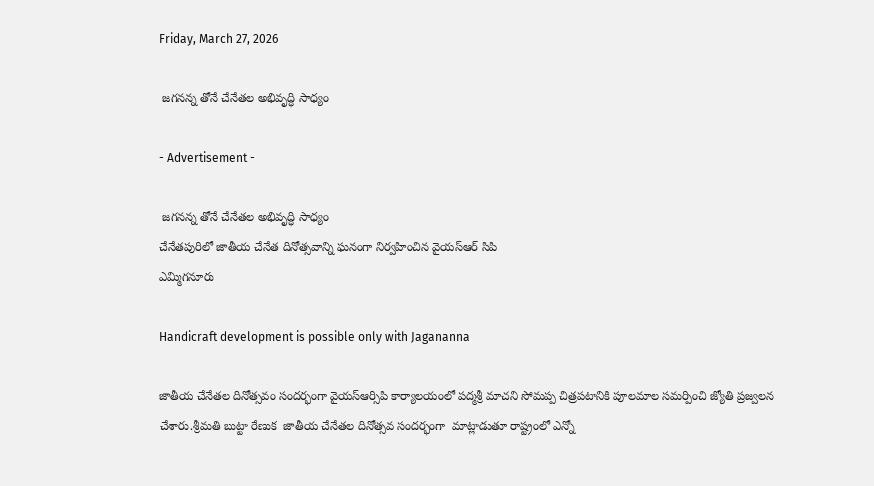Friday, March 27, 2026

 జగనన్న తోనే చేనేతల అభివృద్ధి సాధ్యం

- Advertisement -

 జగనన్న తోనే చేనేతల అభివృద్ధి సాధ్యం
చేనేతపురిలో జాతీయ చేనేత దినోత్సవాన్ని ఘనంగా నిర్వహించిన వైయస్ఆర్ సిపి
ఎమ్మిగనూరు

Handicraft development is possible only with Jagananna

జాతీయ చేనేతల దినోత్సవం సందర్భంగా వైయస్ఆర్సిపి కార్యాలయంలో పద్మశ్రీ మాచని సోమప్ప చిత్రపటానికి పూలమాల సమర్పించి జ్యోతి ప్రజ్వలన చేశారు.శ్రీమతి బుట్టా రేణుక  జాతీయ చేనేతల దినోత్సవ సందర్భంగా  మాట్లాడుతూ రాష్ట్రంలో ఎన్నో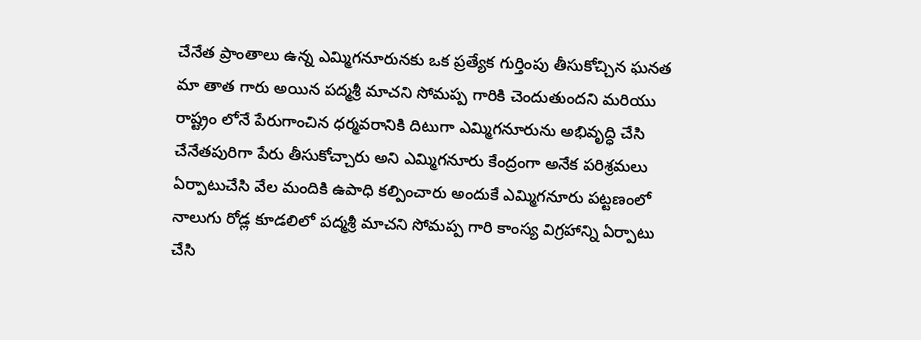చేనేత ప్రాంతాలు ఉన్న ఎమ్మిగనూరునకు ఒక ప్రత్యేక గుర్తింపు తీసుకోచ్చిన ఘనత మా తాత గారు అయిన పద్మశ్రీ మాచని సోమప్ప గారికి చెందుతుందని మరియు రాష్ట్రం లోనే పేరుగాంచిన ధర్మవరానికి దిటుగా ఎమ్మిగనూరును అభివృద్ధి చేసి చేనేతపురిగా పేరు తీసుకోచ్చారు అని ఎమ్మిగనూరు కేంద్రంగా అనేక పరిశ్రమలు ఏర్పాటుచేసి వేల మందికి ఉపాధి కల్పించారు అందుకే ఎమ్మిగనూరు పట్టణంలో నాలుగు రోడ్ల కూడలిలో పద్మశ్రీ మాచని సోమప్ప గారి కాంస్య విగ్రహాన్ని ఏర్పాటు చేసి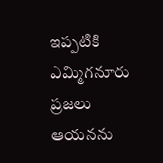ఇప్పటికి ఎమ్మిగనూరు ప్రజలు ఆయనను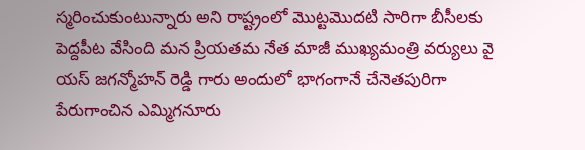స్మరించుకుంటున్నారు అని రాష్ట్రంలో మొట్టమొదటి సారిగా బీసీలకు పెద్దపీట వేసింది మన ప్రియతమ నేత మాజీ ముఖ్యమంత్రి వర్యులు వై యస్ జగన్మోహన్ రెడ్డి గారు అందులో భాగంగానే చేనెతపురిగా పేరుగాంచిన ఎమ్మిగనూరు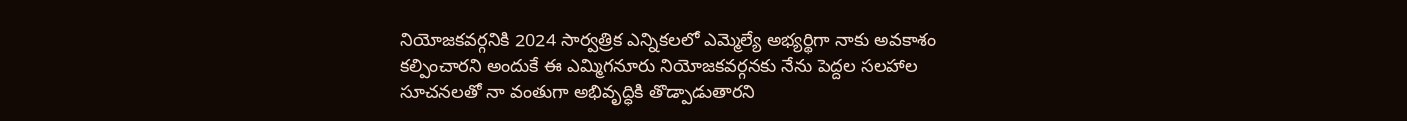నియోజకవర్గనికి 2024 సార్వత్రిక ఎన్నికలలో ఎమ్మెల్యే అభ్యర్థిగా నాకు అవకాశం కల్పించారని అందుకే ఈ ఎమ్మిగనూరు నియోజకవర్గనకు నేను పెద్దల సలహాల సూచనలతో నా వంతుగా అభివృద్ధికి తొడ్పాడుతారని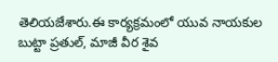తెలియజేశారు.ఈ కార్యక్రమంలో యువ నాయకుల బుట్టా ప్రతుల్, మాజీ వీర శైవ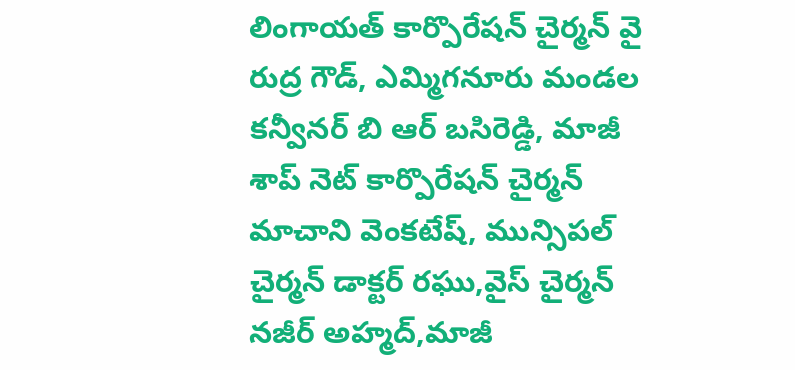లింగాయత్ కార్పొరేషన్ చైర్మన్ వై రుద్ర గౌడ్, ఎమ్మిగనూరు మండల కన్వీనర్ బి ఆర్ బసిరెడ్డి, మాజీ శాప్ నెట్ కార్పొరేషన్ చైర్మన్ మాచాని వెంకటేష్, మున్సిపల్ చైర్మన్ డాక్టర్ రఘు,వైస్ చైర్మన్ నజీర్ అహ్మద్,మాజీ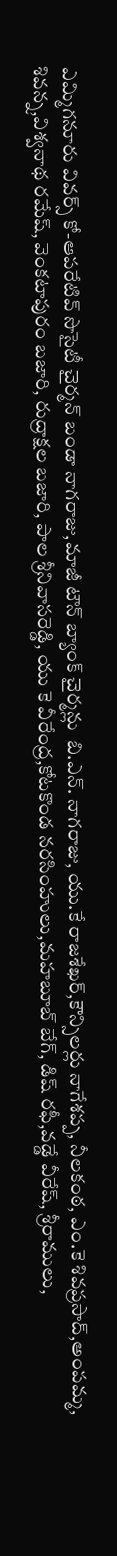ఎమ్మిగనూరు వివర్స్ కో-ఆపరేటివ్ సొసైటీ చైర్మన్ బండా నాగరాజు,మాజీ టౌన్ బ్యాంక్ చైర్మన్లు  బి.ఎన్. నాగరాజు, యు.కే రాజశేఖర్,కౌన్సిలర్లు నాగేశప్ప, నీలకంఠ, ఎం.కె శివప్రసాద్,అంపమ్మ, శివన్న,విశ్వనాథ రమేష్, వెంకటాపురం బజారి, రుద్రాక్షల బజారి, పాల శ్రీనివాసరెడ్డి, యు కె వీరేంద్ర,కోటకొండ నరసింహులు,మహబూబ్ బేగ్, డిష్ రఫీ,వడ్డే వీరేష్, శ్రీరాములు,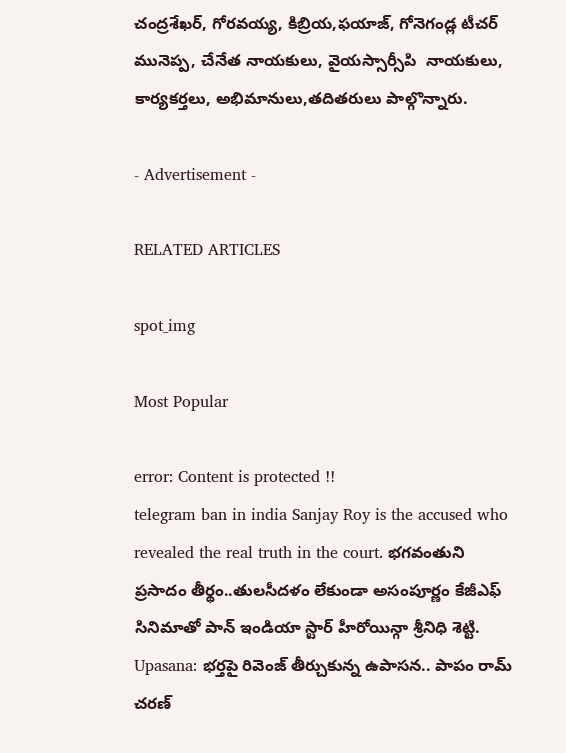చంద్రశేఖర్, గోరవయ్య, కిబ్రియ,ఫయాజ్, గోనెగండ్ల టీచర్ మునెప్ప, చేనేత నాయకులు, వైయస్సార్సీపి  నాయకులు, కార్యకర్తలు, అభిమానులు,తదితరులు పాల్గొన్నారు.

- Advertisement -

RELATED ARTICLES

spot_img

Most Popular

error: Content is protected !!
telegram ban in india Sanjay Roy is the accused who revealed the real truth in the court. భగవంతుని ప్రసాదం తీర్థం..తులసీదళం లేకుండా అసంపూర్ణం కేజీఎఫ్ సినిమాతో పాన్ ఇండియా స్టార్ హీరోయిన్గా శ్రీనిధి శెట్టి. Upasana: భర్తపై రివెంజ్ తీర్చుకున్న ఉపాసన.. పాపం రామ్ చరణ్